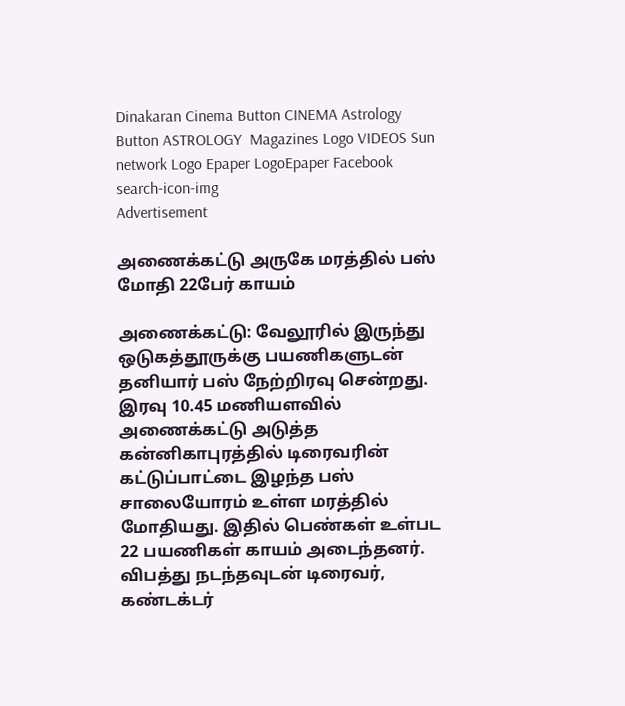Dinakaran Cinema Button CINEMA Astrology Button ASTROLOGY  Magazines Logo VIDEOS Sun network Logo Epaper LogoEpaper Facebook
search-icon-img
Advertisement

அணைக்கட்டு அருகே மரத்தில் பஸ் மோதி 22பேர் காயம்

அணைக்கட்டு: வேலூரில் இருந்து ஒடுகத்தூருக்கு பயணிகளுடன் தனியார் பஸ் நேற்றிரவு சென்றது. இரவு 10.45 மணியளவில் அணைக்கட்டு அடுத்த கன்னிகாபுரத்தில் டிரைவரின் கட்டுப்பாட்டை இழந்த பஸ் சாலையோரம் உள்ள மரத்தில் மோதியது. இதில் பெண்கள் உள்பட 22 பயணிகள் காயம் அடைந்தனர். விபத்து நடந்தவுடன் டிரைவர், கண்டக்டர்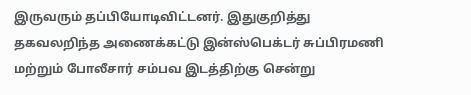இருவரும் தப்பியோடிவிட்டனர். இதுகுறித்து தகவலறிந்த அணைக்கட்டு இன்ஸ்பெக்டர் சுப்பிரமணி மற்றும் போலீசார் சம்பவ இடத்திற்கு சென்று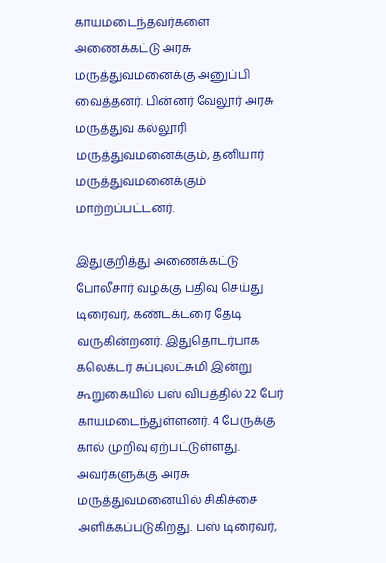காயமடைந்தவர்களை அணைக்கட்டு அரசு மருத்துவமனைக்கு அனுப்பி வைத்தனர். பின்னர் வேலூர் அரசு மருத்துவ கல்லூரி மருத்துவமனைக்கும், தனியார் மருத்துவமனைக்கும் மாற்றப்பட்டனர்.

இதுகுறித்து அணைக்கட்டு போலீசார் வழக்கு பதிவு செய்து டிரைவர், கண்டக்டரை தேடி வருகின்றனர். இதுதொடர்பாக கலெக்டர் சுப்புலட்சுமி இன்று கூறுகையில் பஸ் விபத்தில் 22 பேர் காயமடைந்துள்ளனர். 4 பேருக்கு கால் முறிவு ஏற்பட்டுள்ளது. அவர்களுக்கு அரசு மருத்துவமனையில் சிகிச்சை அளிக்கப்படுகிறது. பஸ் டிரைவர்,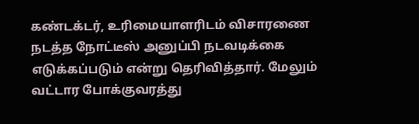கண்டக்டர், உரிமையாளரிடம் விசாரணை நடத்த நோட்டீஸ் அனுப்பி நடவடிக்கை எடுக்கப்படும் என்று தெரிவித்தார். மேலும் வட்டார போக்குவரத்து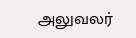அலுவலர்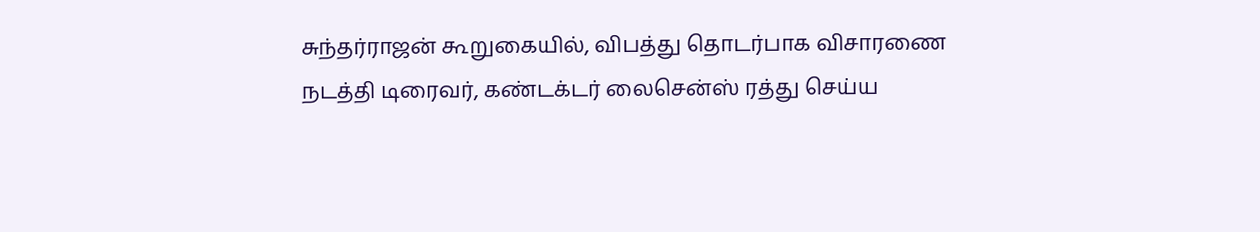சுந்தர்ராஜன் கூறுகையில், விபத்து தொடர்பாக விசாரணை நடத்தி டிரைவர், கண்டக்டர் லைசென்ஸ் ரத்து செய்ய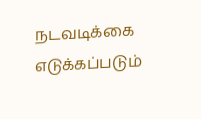நடவடிக்கை எடுக்கப்படும்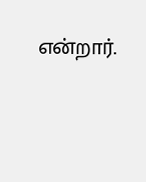என்றார்.